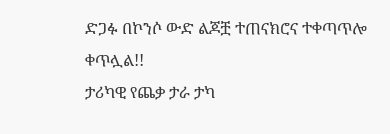ድጋፉ በኮንሶ ውድ ልጆቿ ተጠናክሮና ተቀጣጥሎ ቀጥሏል!!
ታሪካዊ የጨቃ ታራ ታካ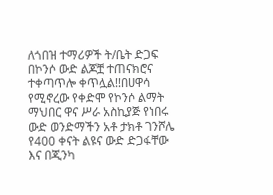ለጎበዝ ተማሪዎች ት/ቤት ድጋፍ በኮንሶ ውድ ልጆቿ ተጠናክሮና ተቀጣጥሎ ቀጥሏል!!በሀዋሳ የሚኖረው የቀድሞ የኮንሶ ልማት ማህበር ዋና ሥራ አስኪያጅ የነበሩ ውድ ወንድማችን አቶ ታክቶ ገንሾሌ የ400 ቀናት ልዩና ውድ ድጋፋቸው እና በጂንካ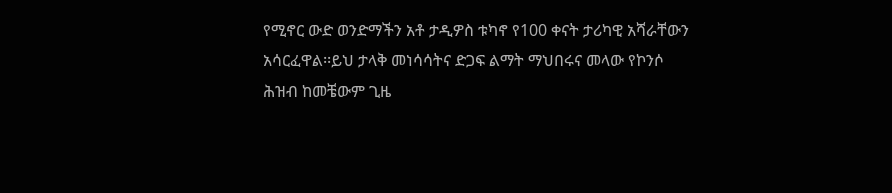የሚኖር ውድ ወንድማችን አቶ ታዲዎስ ቱካኖ የ100 ቀናት ታሪካዊ አሻራቸውን አሳርፈዋል፡፡ይህ ታላቅ መነሳሳትና ድጋፍ ልማት ማህበሩና መላው የኮንሶ ሕዝብ ከመቼውም ጊዜ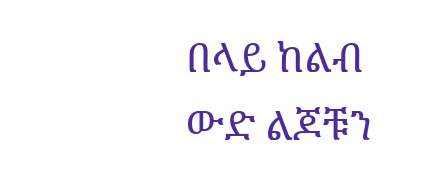በላይ ከልብ ውድ ልጆቹን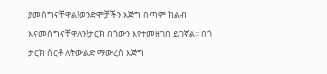ያመሰግናቸዋል!ወንድሞቻችን እጅግ በጣም ከልብ እናመሰግናቸዋለን!ታርክ በጎውን እየተመዘገበ ይገኛል፡፡ በጎ ታርክ ሰርቶ ለትውልድ ማውረስ እጅግ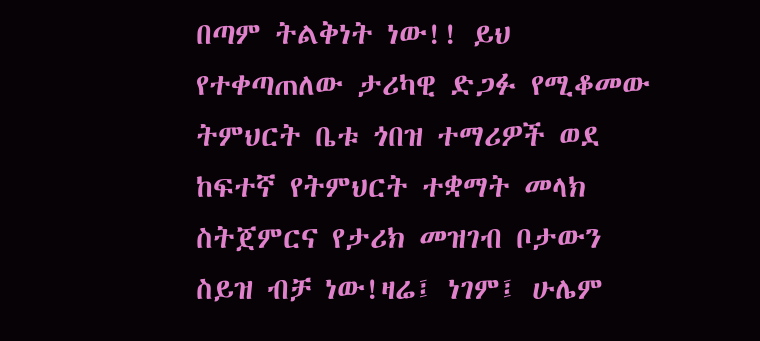በጣም ትልቅነት ነው!! ይህ የተቀጣጠለው ታሪካዊ ድጋፉ የሚቆመው ትምህርት ቤቱ ጎበዝ ተማሪዎች ወደ ከፍተኛ የትምህርት ተቋማት መላክ ስትጀምርና የታሪክ መዝገብ ቦታውን ስይዝ ብቻ ነው!ዛሬ፤ ነገም፤ ሁሌም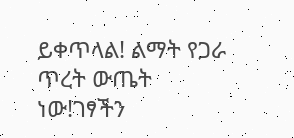ይቀጥላል! ልማት የጋራ ጥረት ውጤት ነው!ገፃችን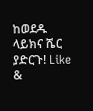ከወደዱ ላይክና ሼር ያድርጉ! Like &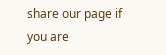share our page if you are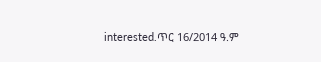interested.ጥር 16/2014 ዓ.ም